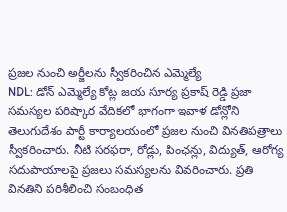ప్రజల నుంచి అర్జీలను స్వీకరించిన ఎమ్మెల్యే
NDL: డోన్ ఎమ్మెల్యే కోట్ల జయ సూర్య ప్రకాష్ రెడ్డి ప్రజా సమస్యల పరిష్కార వేదికలో భాగంగా ఇవాళ డోన్లోని తెలుగుదేశం పార్టీ కార్యాలయంలో ప్రజల నుంచి వినతిపత్రాలు స్వీకరించారు. నీటి సరఫరా, రోడ్లు, పింఛన్లు, విద్యుత్, ఆరోగ్య సదుపాయాలపై ప్రజలు సమస్యలను వివరించారు. ప్రతి వినతిని పరిశీలించి సంబంధిత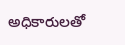అధికారులతో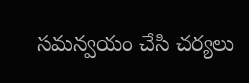సమన్వయం చేసి చర్యలు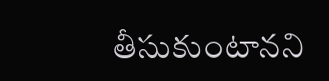తీసుకుంటానని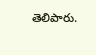తెలిపారు.